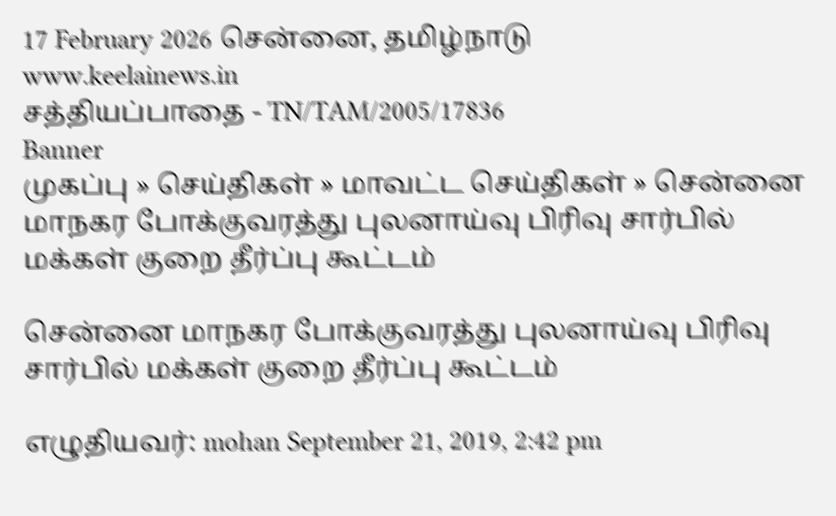17 February 2026 சென்னை, தமிழ்நாடு
www.keelainews.in
சத்தியப்பாதை - TN/TAM/2005/17836
Banner
முகப்பு » செய்திகள் » மாவட்ட செய்திகள் » சென்னை மாநகர போக்குவரத்து புலனாய்வு பிரிவு சார்பில் மக்கள் குறை தீர்ப்பு கூட்டம்

சென்னை மாநகர போக்குவரத்து புலனாய்வு பிரிவு சார்பில் மக்கள் குறை தீர்ப்பு கூட்டம்

எழுதியவர்: mohan September 21, 2019, 2:42 pm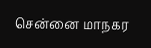சென்னை மாநகர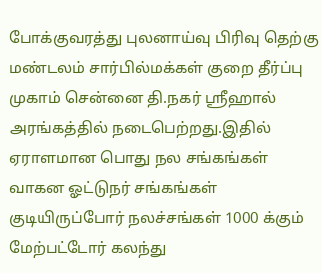போக்குவரத்து புலனாய்வு பிரிவு தெற்கு மண்டலம் சார்பில்மக்கள் குறை தீர்ப்பு முகாம் சென்னை தி.நகர் ஸ்ரீஹால் அரங்கத்தில் நடைபெற்றது.இதில் ஏராளமான பொது நல சங்கங்கள் வாகன ஓட்டுநர் சங்கங்கள் குடியிருப்போர் நலச்சங்கள் 1000 க்கும் மேற்பட்டோர் கலந்து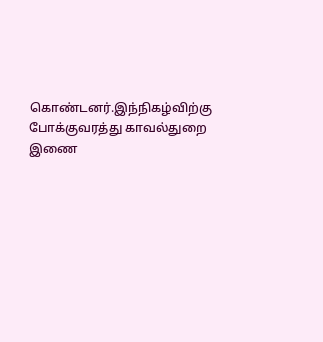கொண்டனர்.இந்நிகழ்விற்கு போக்குவரத்து காவல்துறை இணை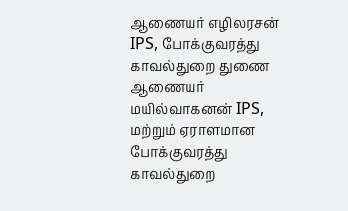ஆணையர் எழிலரசன் IPS, போக்குவரத்து காவல்துறை துணை ஆணையர் மயில்வாகனன் IPS, மற்றும் ஏராளமான போக்குவரத்து காவல்துறை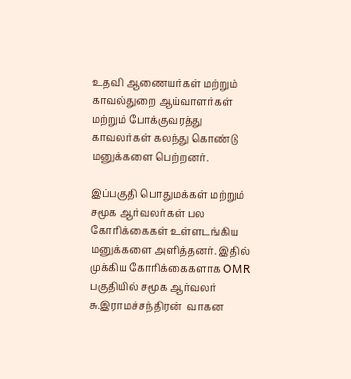உதவி ஆணையர்கள் மற்றும் காவல்துறை ஆய்வாளர்கள் மற்றும் போக்குவரத்து காவலர்கள் கலந்து கொண்டு மனுக்களை பெற்றனர்.

இப்பகுதி பொதுமக்கள் மற்றும் சமூக ஆர்வலர்கள் பல கோரிக்கைகள் உள்ளடங்கிய மனுக்களை அளித்தனர். இதில் முக்கிய கோரிக்கைகளாக OMR பகுதியில் சமூக ஆர்வலர் சு.இராமச்சந்திரன்  வாகன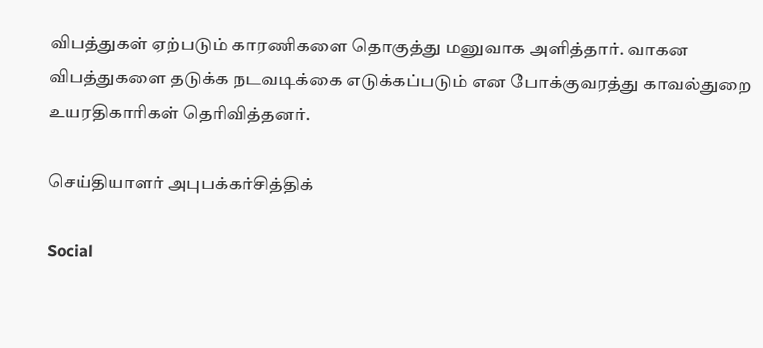விபத்துகள் ஏற்படும் காரணிகளை தொகுத்து மனுவாக அளித்தார். வாகன விபத்துகளை தடுக்க நடவடிக்கை எடுக்கப்படும் என போக்குவரத்து காவல்துறை உயரதிகாரிகள் தெரிவித்தனர்.

செய்தியாளர் அபுபக்கர்சித்திக்

Social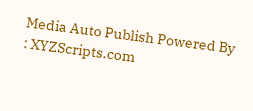Media Auto Publish Powered By : XYZScripts.com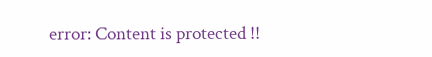error: Content is protected !!